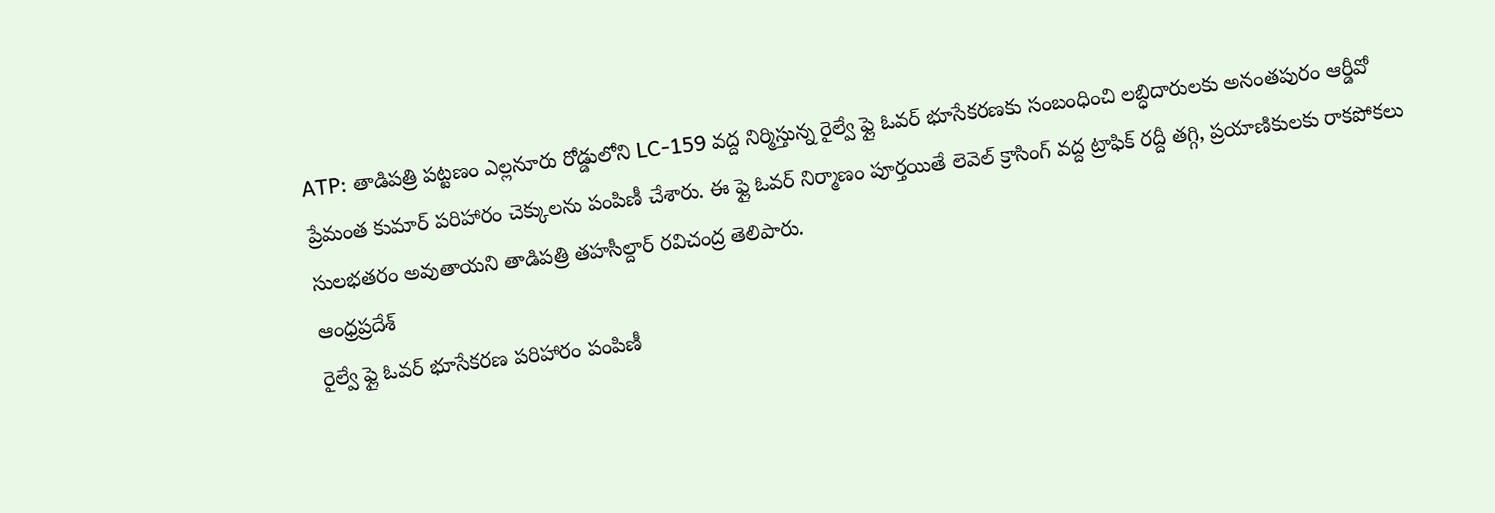ATP: తాడిపత్రి పట్టణం ఎల్లనూరు రోడ్డులోని LC-159 వద్ద నిర్మిస్తున్న రైల్వే ఫ్లై ఓవర్ భూసేకరణకు సంబంధించి లబ్ధిదారులకు అనంతపురం ఆర్డీవో ప్రేమంత కుమార్ పరిహారం చెక్కులను పంపిణీ చేశారు. ఈ ఫ్లై ఓవర్ నిర్మాణం పూర్తయితే లెవెల్ క్రాసింగ్ వద్ద ట్రాఫిక్ రద్దీ తగ్గి, ప్రయాణికులకు రాకపోకలు సులభతరం అవుతాయని తాడిపత్రి తహసీల్దార్ రవిచంద్ర తెలిపారు.
ఆంధ్రప్రదేశ్
రైల్వే ఫ్లై ఓవర్ భూసేకరణ పరిహారం పంపిణీ